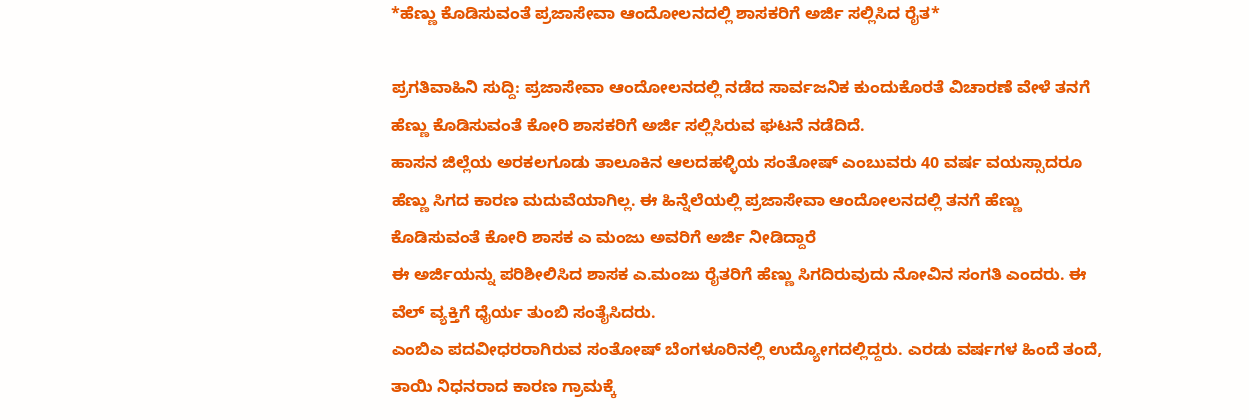*ಹೆಣ್ಣು ಕೊಡಿಸುವಂತೆ ಪ್ರಜಾಸೇವಾ ಆಂದೋಲನದಲ್ಲಿ ಶಾಸಕರಿಗೆ ಅರ್ಜಿ ಸಲ್ಲಿಸಿದ ರೈತ*

ಪ್ರಗತಿವಾಹಿನಿ ಸುದ್ದಿ: ಪ್ರಜಾಸೇವಾ ಆಂದೋಲನದಲ್ಲಿ ನಡೆದ ಸಾರ್ವಜನಿಕ ಕುಂದುಕೊರತೆ ವಿಚಾರಣೆ ವೇಳೆ ತನಗೆ ಹೆಣ್ಣು ಕೊಡಿಸುವಂತೆ ಕೋರಿ ಶಾಸಕರಿಗೆ ಅರ್ಜಿ ಸಲ್ಲಿಸಿರುವ ಘಟನೆ ನಡೆದಿದೆ.
ಹಾಸನ ಜಿಲ್ಲೆಯ ಅರಕಲಗೂಡು ತಾಲೂಕಿನ ಆಲದಹಳ್ಳಿಯ ಸಂತೋಷ್ ಎಂಬುವರು 40 ವರ್ಷ ವಯಸ್ಸಾದರೂ ಹೆಣ್ಣು ಸಿಗದ ಕಾರಣ ಮದುವೆಯಾಗಿಲ್ಲ. ಈ ಹಿನ್ನೆಲೆಯಲ್ಲಿ ಪ್ರಜಾಸೇವಾ ಆಂದೋಲನದಲ್ಲಿ ತನಗೆ ಹೆಣ್ಣು ಕೊಡಿಸುವಂತೆ ಕೋರಿ ಶಾಸಕ ಎ ಮಂಜು ಅವರಿಗೆ ಅರ್ಜಿ ನೀಡಿದ್ದಾರೆ
ಈ ಅರ್ಜಿಯನ್ನು ಪರಿಶೀಲಿಸಿದ ಶಾಸಕ ಎ.ಮಂಜು ರೈತರಿಗೆ ಹೆಣ್ಣು ಸಿಗದಿರುವುದು ನೋವಿನ ಸಂಗತಿ ಎಂದರು. ಈ ವೆಲ್ ವ್ಯಕ್ತಿಗೆ ಧೈರ್ಯ ತುಂಬಿ ಸಂತೈಸಿದರು.
ಎಂಬಿಎ ಪದವೀಧರರಾಗಿರುವ ಸಂತೋಷ್ ಬೆಂಗಳೂರಿನಲ್ಲಿ ಉದ್ಯೋಗದಲ್ಲಿದ್ದರು. ಎರಡು ವರ್ಷಗಳ ಹಿಂದೆ ತಂದೆ, ತಾಯಿ ನಿಧನರಾದ ಕಾರಣ ಗ್ರಾಮಕ್ಕೆ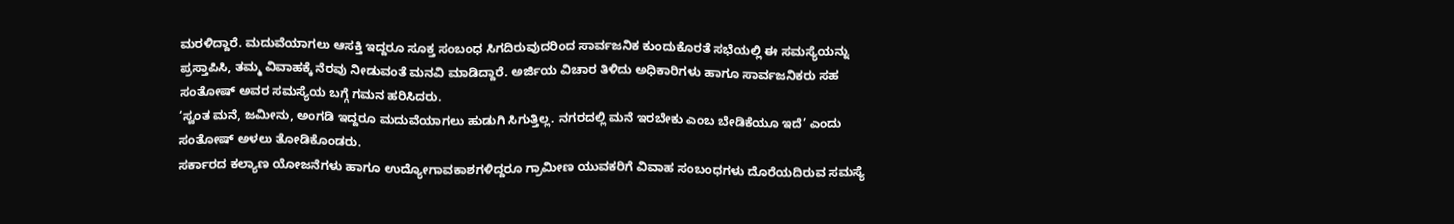ಮರಳಿದ್ದಾರೆ. ಮದುವೆಯಾಗಲು ಆಸಕ್ತಿ ಇದ್ದರೂ ಸೂಕ್ತ ಸಂಬಂಧ ಸಿಗದಿರುವುದರಿಂದ ಸಾರ್ವಜನಿಕ ಕುಂದುಕೊರತೆ ಸಭೆಯಲ್ಲಿ ಈ ಸಮಸ್ಯೆಯನ್ನು ಪ್ರಸ್ತಾಪಿಸಿ, ತಮ್ಮ ವಿವಾಹಕ್ಕೆ ನೆರವು ನೀಡುವಂತೆ ಮನವಿ ಮಾಡಿದ್ದಾರೆ. ಅರ್ಜಿಯ ವಿಚಾರ ತಿಳಿದು ಅಧಿಕಾರಿಗಳು ಹಾಗೂ ಸಾರ್ವಜನಿಕರು ಸಹ ಸಂತೋಷ್ ಅವರ ಸಮಸ್ಯೆಯ ಬಗ್ಗೆ ಗಮನ ಹರಿಸಿದರು.
‘ಸ್ವಂತ ಮನೆ, ಜಮೀನು, ಅಂಗಡಿ ಇದ್ದರೂ ಮದುವೆಯಾಗಲು ಹುಡುಗಿ ಸಿಗುತ್ತಿಲ್ಲ. ನಗರದಲ್ಲಿ ಮನೆ ಇರಬೇಕು ಎಂಬ ಬೇಡಿಕೆಯೂ ಇದೆ’ ಎಂದು ಸಂತೋಷ್ ಅಳಲು ತೋಡಿಕೊಂಡರು.
ಸರ್ಕಾರದ ಕಲ್ಯಾಣ ಯೋಜನೆಗಳು ಹಾಗೂ ಉದ್ಯೋಗಾವಕಾಶಗಳಿದ್ದರೂ ಗ್ರಾಮೀಣ ಯುವಕರಿಗೆ ವಿವಾಹ ಸಂಬಂಧಗಳು ದೊರೆಯದಿರುವ ಸಮಸ್ಯೆ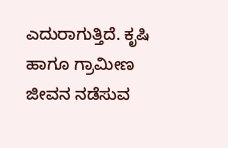ಎದುರಾಗುತ್ತಿದೆ. ಕೃಷಿ ಹಾಗೂ ಗ್ರಾಮೀಣ ಜೀವನ ನಡೆಸುವ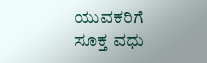ಯುವಕರಿಗೆ ಸೂಕ್ತ ವಧು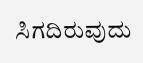ಸಿಗದಿರುವುದು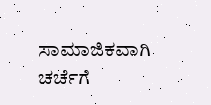ಸಾಮಾಜಿಕವಾಗಿ ಚರ್ಚೆಗೆ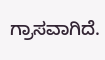ಗ್ರಾಸವಾಗಿದೆ.